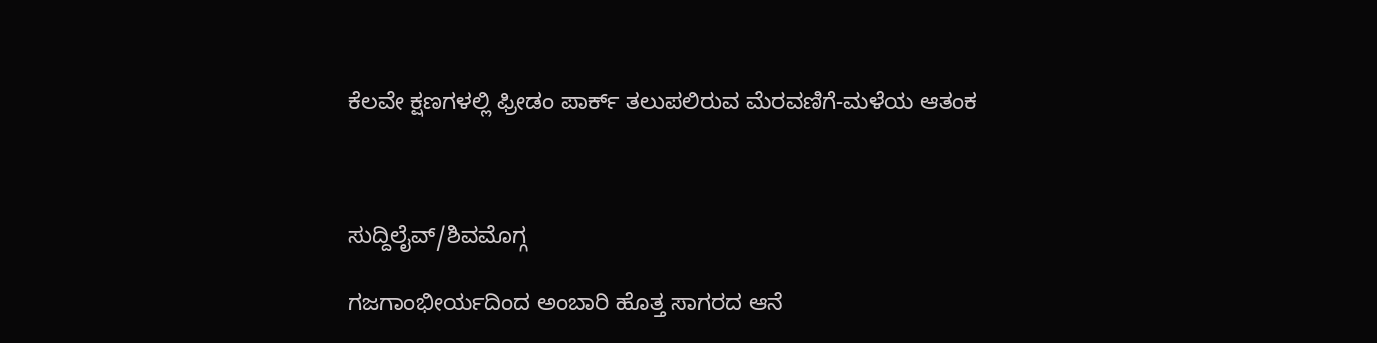ಕೆಲವೇ ಕ್ಷಣಗಳಲ್ಲಿ ಫ್ರೀಡಂ ಪಾರ್ಕ್ ತಲುಪಲಿರುವ ಮೆರವಣಿಗೆ-ಮಳೆಯ ಆತಂಕ



ಸುದ್ದಿಲೈವ್/ಶಿವಮೊಗ್ಗ

ಗಜಗಾಂಭೀರ್ಯದಿಂದ ಅಂಬಾರಿ ಹೊತ್ತ ಸಾಗರದ ಆನೆ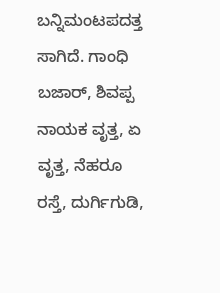ಬನ್ನಿ‌ಮಂಟಪದತ್ತ ಸಾಗಿದೆ. ಗಾಂಧಿ ಬಜಾರ್, ಶಿವಪ್ಪ ನಾಯಕ ವೃತ್ತ, ಏ ವೃತ್ತ, ನೆಹರೂ ರಸ್ತೆ, ದುರ್ಗಿಗುಡಿ,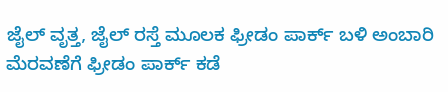ಜೈಲ್ ವೃತ್ತ, ಜೈಲ್ ರಸ್ತೆ ಮೂಲಕ ಫ್ರೀಡಂ ಪಾರ್ಕ್ ಬಳಿ ಅಂಬಾರಿ ಮೆರವಣೆಗೆ ಫ್ರೀಡಂ ಪಾರ್ಕ್ ಕಡೆ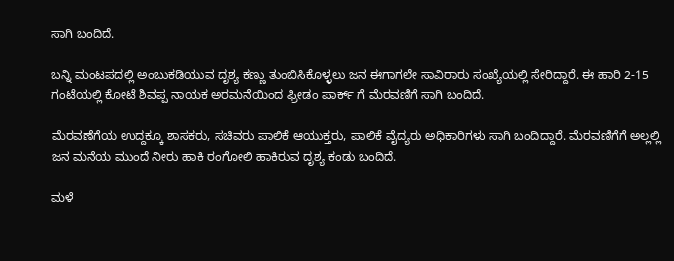ಸಾಗಿ ಬಂದಿದೆ.

ಬನ್ನಿ ಮಂಟಪದಲ್ಲಿ ಅಂಬುಕಡಿಯುವ ದೃಶ್ಯ ಕಣ್ಣು ತುಂಬಿಸಿಕೊಳ್ಳಲು ಜನ ಈಗಾಗಲೇ ಸಾವಿರಾರು ಸಂಖ್ಯೆಯಲ್ಲಿ ಸೇರಿದ್ದಾರೆ. ಈ ಹಾರಿ 2-15 ಗಂಟೆಯಲ್ಲಿ ಕೋಟೆ ಶಿವಪ್ಪ ನಾಯಕ ಅರಮನೆಯಿಂದ ಫ್ರೀಡಂ ಪಾರ್ಕ್ ಗೆ ಮೆರವಣಿಗೆ ಸಾಗಿ ಬಂದಿದೆ.

ಮೆರವಣೆಗೆಯ ಉದ್ದಕ್ಕೂ ಶಾಸಕರು, ಸಚಿವರು ಪಾಲಿಕೆ ಆಯುಕ್ತರು, ಪಾಲಿಕೆ ವೈದ್ಯರು ಅಧಿಕಾರಿಗಳು ಸಾಗಿ ಬಂದಿದ್ದಾರೆ. ಮೆರವಣಿಗೆಗೆ ಅಲ್ಲಲ್ಲಿ ಜನ ಮನೆಯ ಮುಂದೆ ನೀರು ಹಾಕಿ ರಂಗೋಲಿ ಹಾಕಿರುವ ದೃಶ್ಯ ಕಂಡು ಬಂದಿದೆ.

ಮಳೆ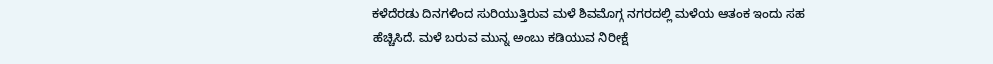ಕಳೆದೆರಡು ದಿನಗಳಿಂದ ಸುರಿಯುತ್ತಿರುವ ಮಳೆ ಶಿವಮೊಗ್ಗ ನಗರದಲ್ಲಿ ಮಳೆಯ ಆತಂಕ ಇಂದು ಸಹ ಹೆಚ್ಚಿಸಿದೆ. ಮಳೆ ಬರುವ ಮುನ್ನ ಅಂಬು ಕಡಿಯುವ ನಿರೀಕ್ಷೆ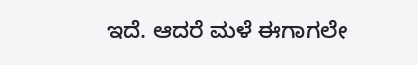ಇದೆ. ಆದರೆ ಮಳೆ ಈಗಾಗಲೇ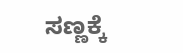ಸಣ್ಣಕ್ಕೆ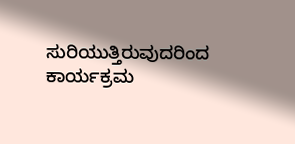ಸುರಿಯುತ್ತಿರುವುದರಿಂದ ಕಾರ್ಯಕ್ರಮ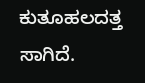ಕುತೂಹಲದತ್ತ ಸಾಗಿದೆ.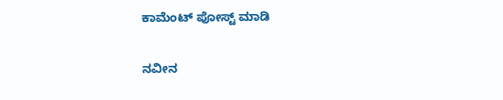ಕಾಮೆಂಟ್‌‌ ಪೋಸ್ಟ್‌ ಮಾಡಿ

ನವೀನ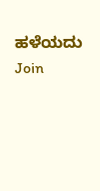ಹಳೆಯದು
Join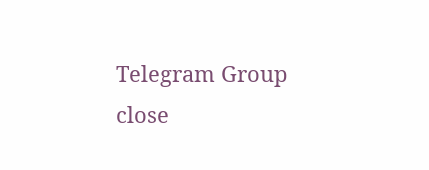Telegram Group
close